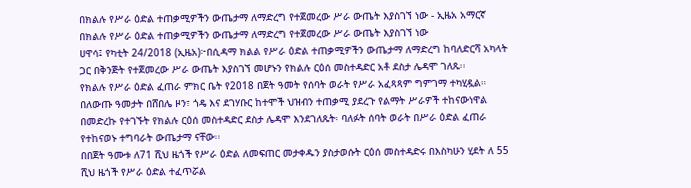በክልሉ የሥራ ዕድል ተጠቃሚዎችን ውጤታማ ለማድረግ የተጀመረው ሥራ ውጤት እያስገኘ ነው - ኢዜአ አማርኛ
በክልሉ የሥራ ዕድል ተጠቃሚዎችን ውጤታማ ለማድረግ የተጀመረው ሥራ ውጤት እያስገኘ ነው
ሀዋሳ፤ የካቲት 24/2018 (ኢዜአ)፦በሲዳማ ክልል የሥራ ዕድል ተጠቃሚዎችን ውጤታማ ለማድረግ ከባለድርሻ አካላት ጋር በቅንጅት የተጀመረው ሥራ ውጤት እያስገኘ መሆኑን የክልሉ ርዕሰ መስተዳድር አቶ ደስታ ሌዳሞ ገለጹ፡፡
የክልሉ የሥራ ዕድል ፈጠራ ምክር ቤት የ2018 በጀት ዓመት የሰባት ወራት የሥራ አፈጻጻም ግምገማ ተካሂዷል።
በለውጡ ዓመታት በሸበሌ ዞን፣ ጎዴ እና ደገሃቡር ከተሞች ህዝብን ተጠቃሚ ያደረጉ የልማት ሥራዎች ተከናውነዋል
በመድረኩ የተገኙት የክልሉ ርዕሰ መስተዳድር ደስታ ሌዳሞ እንደገለጹት፡ ባለፉት ሰባት ወራት በሥራ ዕድል ፈጠራ የተከናወኑ ተግባራት ውጤታማ ናቸው፡፡
በበጀት ዓሙቱ ለ71 ሺህ ዜጎች የሥራ ዕድል ለመፍጠር መታቀዱን ያስታወሱት ርዕሰ መስተዳድሩ በእስካሁን ሂደት ለ 55 ሺህ ዜጎች የሥራ ዕድል ተፈጥሯል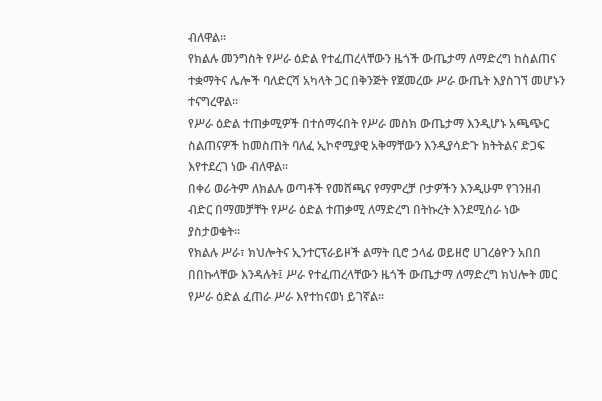ብለዋል፡፡
የክልሉ መንግስት የሥራ ዕድል የተፈጠረላቸውን ዜጎች ውጤታማ ለማድረግ ከስልጠና ተቋማትና ሌሎች ባለድርሻ አካላት ጋር በቅንጅት የጀመረው ሥራ ውጤት እያስገኘ መሆኑን ተናግረዋል፡፡
የሥራ ዕድል ተጠቃሚዎች በተሰማሩበት የሥራ መስክ ውጤታማ እንዲሆኑ አጫጭር ስልጠናዎች ከመስጠት ባለፈ ኢኮኖሚያዊ አቅማቸውን እንዲያሳድጉ ክትትልና ድጋፍ እየተደረገ ነው ብለዋል፡፡
በቀሪ ወራትም ለክልሉ ወጣቶች የመሸጫና የማምረቻ ቦታዎችን እንዲሁም የገንዘብ ብድር በማመቻቸት የሥራ ዕድል ተጠቃሚ ለማድረግ በትኩረት እንደሚሰራ ነው ያስታወቁት።
የክልሉ ሥራ፣ ክህሎትና ኢንተርፕራይዞች ልማት ቢሮ ኃላፊ ወይዘሮ ሀገረፅዮን አበበ በበኩላቸው እንዳሉት፤ ሥራ የተፈጠረላቸውን ዜጎች ውጤታማ ለማድረግ ክህሎት መር የሥራ ዕድል ፈጠራ ሥራ እየተከናወነ ይገኛል፡፡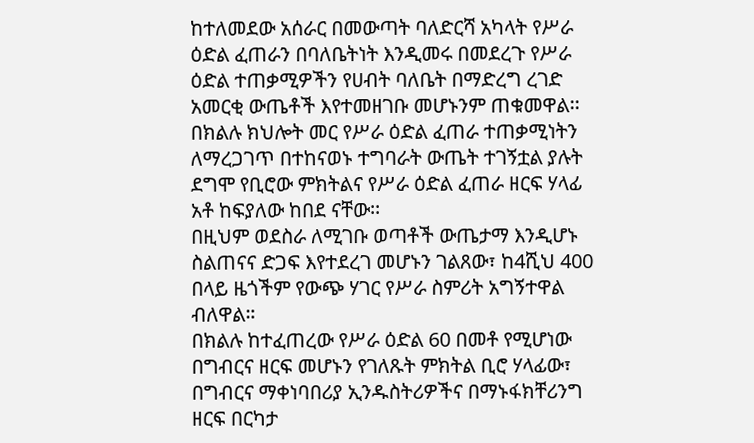ከተለመደው አሰራር በመውጣት ባለድርሻ አካላት የሥራ ዕድል ፈጠራን በባለቤትነት እንዲመሩ በመደረጉ የሥራ ዕድል ተጠቃሚዎችን የሀብት ባለቤት በማድረግ ረገድ አመርቂ ውጤቶች እየተመዘገቡ መሆኑንም ጠቁመዋል፡፡
በክልሉ ክህሎት መር የሥራ ዕድል ፈጠራ ተጠቃሚነትን ለማረጋገጥ በተከናወኑ ተግባራት ውጤት ተገኝቷል ያሉት ደግሞ የቢሮው ምክትልና የሥራ ዕድል ፈጠራ ዘርፍ ሃላፊ አቶ ከፍያለው ከበደ ናቸው፡፡
በዚህም ወደስራ ለሚገቡ ወጣቶች ውጤታማ እንዲሆኑ ስልጠናና ድጋፍ እየተደረገ መሆኑን ገልጸው፣ ከ4ሺህ 400 በላይ ዜጎችም የውጭ ሃገር የሥራ ስምሪት አግኝተዋል ብለዋል።
በክልሉ ከተፈጠረው የሥራ ዕድል 60 በመቶ የሚሆነው በግብርና ዘርፍ መሆኑን የገለጹት ምክትል ቢሮ ሃላፊው፣ በግብርና ማቀነባበሪያ ኢንዱስትሪዎችና በማኑፋክቸሪንግ ዘርፍ በርካታ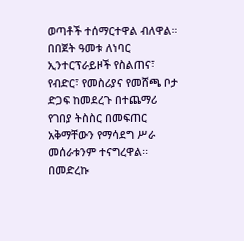ወጣቶች ተሰማርተዋል ብለዋል።
በበጀት ዓመቱ ለነባር ኢንተርፕራይዞች የስልጠና፣ የብድር፣ የመስሪያና የመሸጫ ቦታ ድጋፍ ከመደረጉ በተጨማሪ የገበያ ትስስር በመፍጠር አቅማቸውን የማሳደግ ሥራ መሰራቱንም ተናግረዋል፡፡
በመድረኩ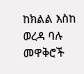ከክልል እስከ ወረዳ ባሉ መዋቅሮች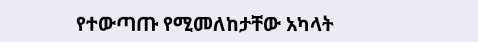የተውጣጡ የሚመለከታቸው አካላት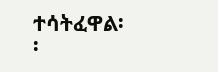ተሳትፈዋል፡፡